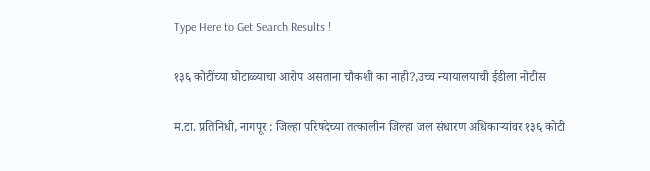Type Here to Get Search Results !

१३६ कोटींच्या घोटाळ्याचा आरोप असताना चौकशी का नाही?,उच्च न्यायालयाची ईडीला नोटीस

म.टा. प्रतिनिधी, नागपूर : जिल्हा परिषदेच्या तत्कालीन जिल्हा जल संधारण अधिकाऱ्यांवर १३६ कोटी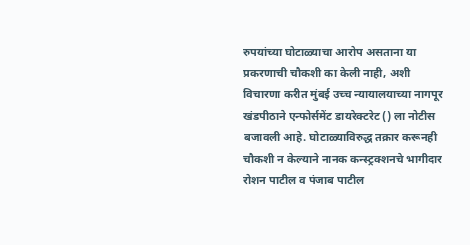रुपयांच्या घोटाळ्याचा आरोप असताना या प्रकरणाची चौकशी का केली नाही, अशी विचारणा करीत मुंबई उच्च न्यायालयाच्या नागपूर खंडपीठाने एन्फोर्समेंट डायरेक्टरेट () ला नोटीस बजावली आहे. घोटाळ्याविरुद्ध तक्रार करूनही चौकशी न केल्याने नानक कन्स्ट्रक्शनचे भागीदार रोशन पाटील व पंजाब पाटील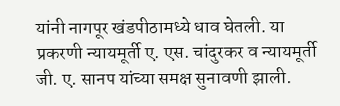यांनी नागपूर खंडपीठामध्ये धाव घेतली. या प्रकरणी न्यायमूर्ती ए. एस. चांदुरकर व न्यायमूर्ती जी. ए. सानप यांच्या समक्ष सुनावणी झाली.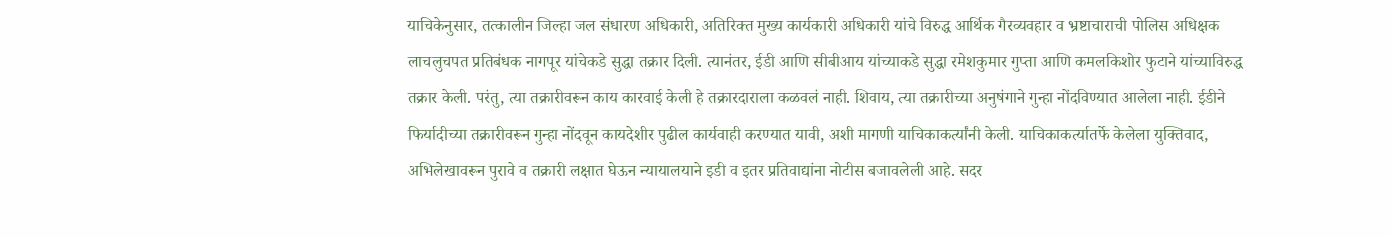याचिकेनुसार, तत्कालीन जिल्हा जल संधारण अधिकारी, अतिरिक्त मुख्य कार्यकारी अधिकारी यांचे विरुद्ध आर्थिक गैरव्यवहार व भ्रष्टाचाराची पोलिस अधिक्षक लाचलुचपत प्रतिबंधक नागपूर यांचेकडे सुद्धा तक्रार दिली. त्यानंतर, ईडी आणि सीबीआय यांच्याकडे सुद्धा रमेशकुमार गुप्ता आणि कमलकिशोर फुटाने यांच्याविरुद्ध तक्रार केली. परंतु, त्या तक्रारीवरून काय कारवाई केली हे तक्रारदाराला कळवलं नाही. शिवाय, त्या तक्रारीच्या अनुषंगाने गुन्हा नोंदविण्यात आलेला नाही. ईडीने फिर्यादीच्या तक्रारीवरून गुन्हा नोंदवून कायदेशीर पुढील कार्यवाही करण्यात यावी, अशी मागणी याचिकाकर्त्यांनी केली. याचिकाकर्त्यातर्फे केलेला युक्तिवाद, अभिलेखावरून पुरावे व तक्रारी लक्षात घेऊन न्यायालयाने इडी व इतर प्रतिवाद्यांना नोटीस बजावलेली आहे. सदर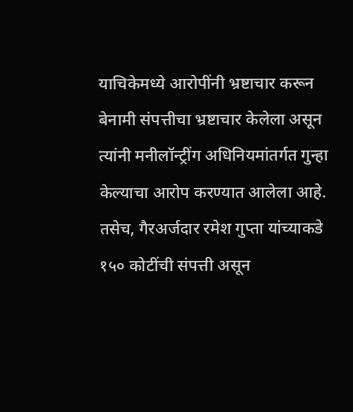याचिकेमध्ये आरोपींनी भ्रष्टाचार करून बेनामी संपत्तीचा भ्रष्टाचार केलेला असून त्यांनी मनीलॉन्ट्रींग अधिनियमांतर्गत गुन्हा केल्याचा आरोप करण्यात आलेला आहे. तसेच, गैरअर्जदार रमेश गुप्ता यांच्याकडे १५० कोटींची संपत्ती असून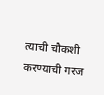त्याची चौकशी करण्याची गरज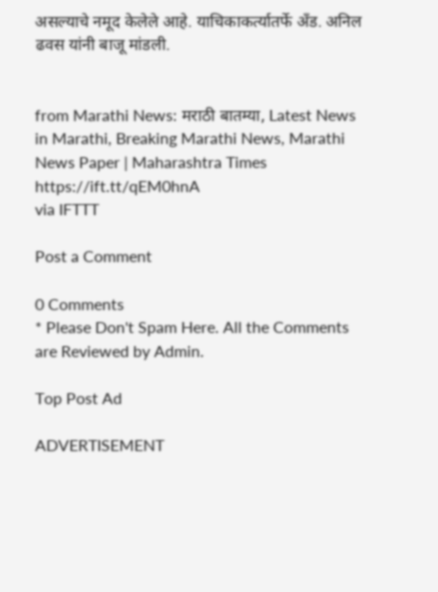असल्याचे नमूद केलेले आहे. याचिकाकर्त्यातर्फे अँड. अनिल ढवस यांनी बाजू मांडली.


from Marathi News: मराठी बातम्या, Latest News in Marathi, Breaking Marathi News, Marathi News Paper | Maharashtra Times https://ift.tt/qEM0hnA
via IFTTT

Post a Comment

0 Comments
* Please Don't Spam Here. All the Comments are Reviewed by Admin.

Top Post Ad

ADVERTISEMENT